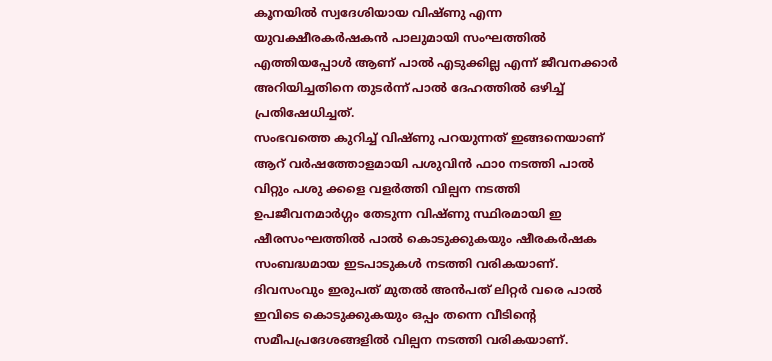കൂനയിൽ സ്വദേശിയായ വിഷ്ണു എന്ന യുവക്ഷീരകർഷകൻ പാലുമായി സംഘത്തിൽ എത്തിയപ്പോൾ ആണ് പാൽ എടുക്കില്ല എന്ന് ജീവനക്കാർ അറിയിച്ചതിനെ തുടർന്ന് പാൽ ദേഹത്തിൽ ഒഴിച്ച് പ്രതിഷേധിച്ചത്.
സംഭവത്തെ കുറിച്ച് വിഷ്ണു പറയുന്നത് ഇങ്ങനെയാണ് ആറ് വർഷത്തോളമായി പശുവിൻ ഫാo നടത്തി പാൽ വിറ്റും പശു ക്കളെ വളർത്തി വില്പന നടത്തി
ഉപജീവനമാർഗ്ഗം തേടുന്ന വിഷ്ണു സ്ഥിരമായി ഇ ഷീരസംഘത്തിൽ പാൽ കൊടുക്കുകയും ഷീരകർഷക സംബദ്ധമായ ഇടപാടുകൾ നടത്തി വരികയാണ്. ദിവസംവും ഇരുപത് മുതൽ അൻപത് ലിറ്റർ വരെ പാൽ ഇവിടെ കൊടുക്കുകയും ഒപ്പം തന്നെ വീടിന്റെ സമീപപ്രദേശങ്ങളിൽ വില്പന നടത്തി വരികയാണ്.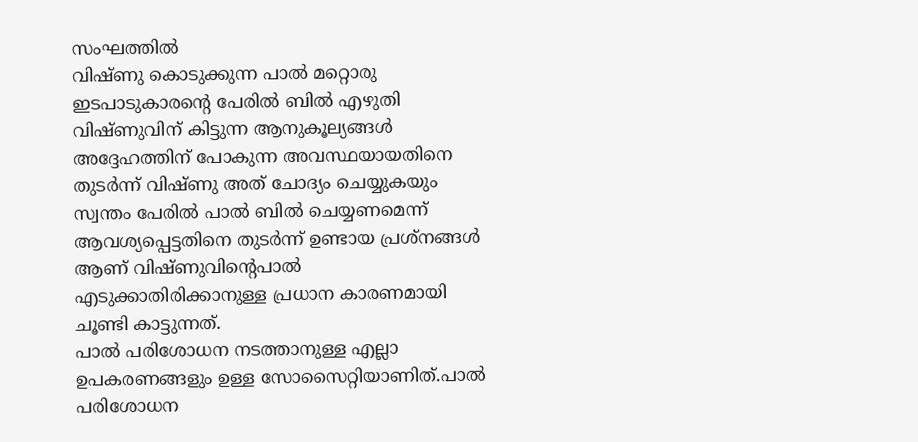സംഘത്തിൽ
വിഷ്ണു കൊടുക്കുന്ന പാൽ മറ്റൊരു ഇടപാടുകാരന്റെ പേരിൽ ബിൽ എഴുതി വിഷ്ണുവിന് കിട്ടുന്ന ആനുകൂല്യങ്ങൾ അദ്ദേഹത്തിന് പോകുന്ന അവസ്ഥയായതിനെ തുടർന്ന് വിഷ്ണു അത് ചോദ്യം ചെയ്യുകയും സ്വന്തം പേരിൽ പാൽ ബിൽ ചെയ്യണമെന്ന്
ആവശ്യപ്പെട്ടതിനെ തുടർന്ന് ഉണ്ടായ പ്രശ്നങ്ങൾ ആണ് വിഷ്ണുവിന്റെപാൽ എടുക്കാതിരിക്കാനുള്ള പ്രധാന കാരണമായി ചൂണ്ടി കാട്ടുന്നത്.
പാൽ പരിശോധന നടത്താനുള്ള എല്ലാ ഉപകരണങ്ങളും ഉള്ള സോസൈറ്റിയാണിത്.പാൽ പരിശോധന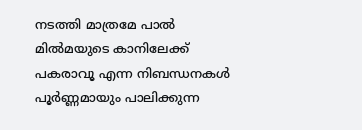നടത്തി മാത്രമേ പാൽ മിൽമയുടെ കാനിലേക്ക് പകരാവൂ എന്ന നിബന്ധനകൾ പൂർണ്ണമായും പാലിക്കുന്ന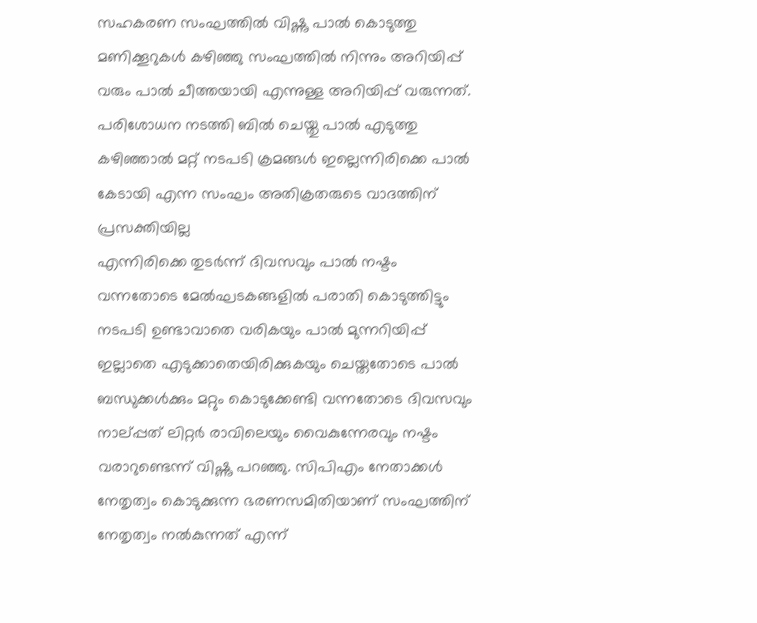സഹകരണ സംഘത്തിൽ വിഷ്ണു പാൽ കൊടുത്തു മണിക്കൂറുകൾ കഴിഞ്ഞു സംഘത്തിൽ നിന്നും അറിയിപ്പ് വരും പാൽ ചീത്തയായി എന്നുള്ള അറിയിപ്പ് വരുന്നത്. പരിശോധന നടത്തി ബിൽ ചെയ്തു പാൽ എടുത്തു കഴിഞ്ഞാൽ മറ്റ് നടപടി ക്രമങ്ങൾ ഇല്ലെന്നിരിക്കെ പാൽ കേടായി എന്ന സംഘം അതിക്രതരുടെ വാദത്തിന് പ്രസക്തിയില്ല
എന്നിരിക്കെ തുടർന്ന് ദിവസവും പാൽ നഷ്ടം വന്നതോടെ മേൽഘടകങ്ങളിൽ പരാതി കൊടുത്തിട്ടും നടപടി ഉണ്ടാവാതെ വരികയും പാൽ മുന്നറിയിപ്പ് ഇല്ലാതെ എടുക്കാതെയിരിക്കുകയും ചെയ്തതോടെ പാൽ ബന്ധുക്കൾക്കും മറ്റും കൊടുക്കേണ്ടി വന്നതോടെ ദിവസവും നാല്പ്പത് ലിറ്റർ രാവിലെയും വൈകുന്നേരവും നഷ്ടം വരാറുണ്ടെന്ന് വിഷ്ണു പറഞ്ഞു. സിപിഎം നേതാക്കൾ നേതൃത്വം കൊടുക്കുന്ന ഭരണസമിതിയാണ് സംഘത്തിന് നേതൃത്വം നൽകുന്നത് എന്ന്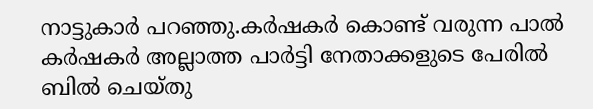നാട്ടുകാർ പറഞ്ഞു.കർഷകർ കൊണ്ട് വരുന്ന പാൽ കർഷകർ അല്ലാത്ത പാർട്ടി നേതാക്കളുടെ പേരിൽ ബിൽ ചെയ്തു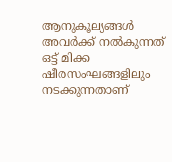ആനുകൂല്യങ്ങൾ അവർക്ക് നൽകുന്നത് ഒട്ട് മിക്ക ഷീരസംഘങ്ങളിലും നടക്കുന്നതാണ്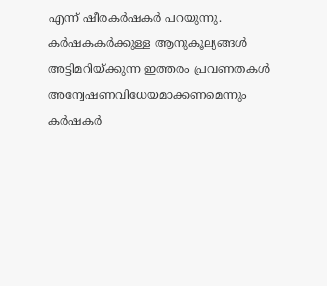എന്ന് ഷീരകർഷകർ പറയുന്നു. കർഷകകർക്കുള്ള ആനുകൂല്യങ്ങൾ അട്ടിമറിയ്ക്കുന്ന ഇത്തരം പ്രവണതകൾ അന്വേഷണവിധേയമാക്കണമെന്നും കർഷകർ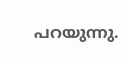പറയുന്നു.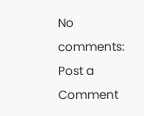No comments:
Post a Comment